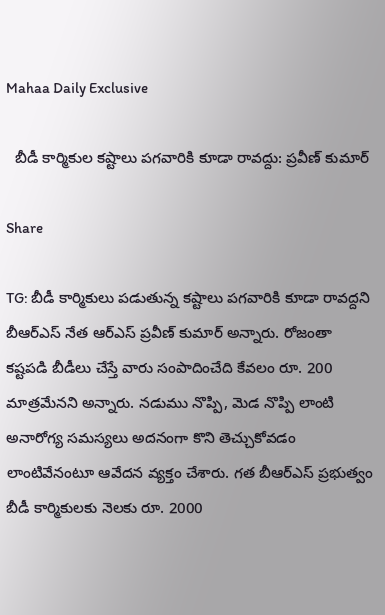Mahaa Daily Exclusive

  బీడీ కార్మికుల కష్టాలు పగవారికి కూడా రావద్దు: ప్రవీణ్ కుమార్

Share

TG: బీడీ కార్మికులు పడుతున్న కష్టాలు పగవారికి కూడా రావద్దని బీఆర్‌ఎస్ నేత ఆర్‌ఎస్ ప్రవీణ్ కుమార్ అన్నారు. రోజంతా కష్టపడి బీడీలు చేస్తే వారు సంపాదించేది కేవలం రూ. 200 మాత్రమేనని అన్నారు. నడుము నొప్పి, మెడ నొప్పి లాంటి అనారోగ్య సమస్యలు అదనంగా కొని తెచ్చుకోవడం లాంటివేనంటూ ఆవేదన వ్యక్తం చేశారు. గత బీఆర్‌ఎస్ ప్రభుత్వం బీడీ కార్మికులకు నెలకు రూ. 2000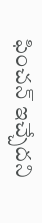ఫించన్ ఇచ్చేదని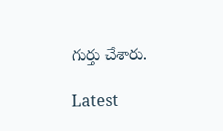గుర్తు చేశారు.

Latest